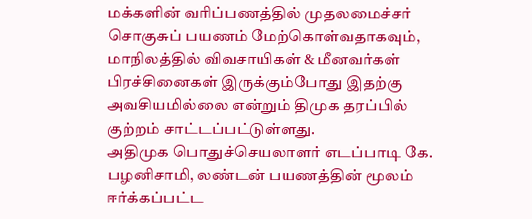மக்களின் வரிப்பணத்தில் முதலமைச்சர் சொகுசுப் பயணம் மேற்கொள்வதாகவும், மாநிலத்தில் விவசாயிகள் & மீனவர்கள் பிரச்சினைகள் இருக்கும்போது இதற்கு அவசியமில்லை என்றும் திமுக தரப்பில் குற்றம் சாட்டப்பட்டுள்ளது.
அதிமுக பொதுச்செயலாளர் எடப்பாடி கே. பழனிசாமி, லண்டன் பயணத்தின் மூலம் ஈர்க்கப்பட்ட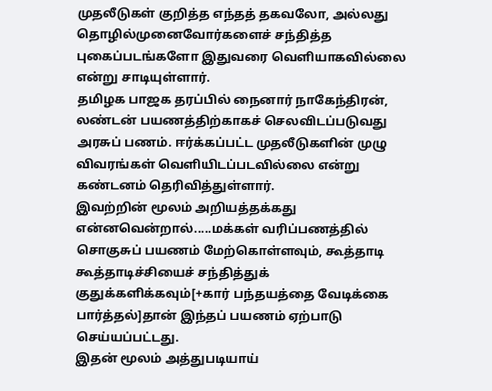முதலீடுகள் குறித்த எந்தத் தகவலோ, அல்லது தொழில்முனைவோர்களைச் சந்தித்த புகைப்படங்களோ இதுவரை வெளியாகவில்லை என்று சாடியுள்ளார்.
தமிழக பாஜக தரப்பில் நைனார் நாகேந்திரன், லண்டன் பயணத்திற்காகச் செலவிடப்படுவது அரசுப் பணம். ஈர்க்கப்பட்ட முதலீடுகளின் முழு விவரங்கள் வெளியிடப்படவில்லை என்று கண்டனம் தெரிவித்துள்ளார்.
இவற்றின் மூலம் அறியத்தக்கது என்னவென்றால்.....மக்கள் வரிப்பணத்தில் சொகுசுப் பயணம் மேற்கொள்ளவும், கூத்தாடி கூத்தாடிச்சியைச் சந்தித்துக் குதுக்களிக்கவும்[+கார் பந்தயத்தை வேடிக்கை பார்த்தல்]தான் இந்தப் பயணம் ஏற்பாடு செய்யப்பட்டது.
இதன் மூலம் அத்துபடியாய்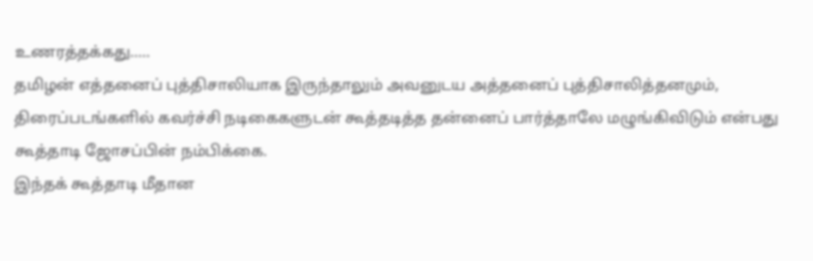உணரத்தக்கது.....
தமிழன் எத்தனைப் புத்திசாலியாக இருந்தாலும் அவனுடய அத்தனைப் புத்திசாலித்தனமும், திரைப்படங்களில் கவர்ச்சி நடிகைகளுடன் கூத்தடித்த தன்னைப் பார்த்தாலே மழுங்கிவிடும் என்பது கூத்தாடி ஜோசப்பின் நம்பிக்கை.
இந்தக் கூத்தாடி மீதான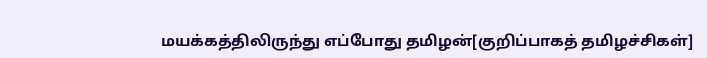மயக்கத்திலிருந்து எப்போது தமிழன்[குறிப்பாகத் தமிழச்சிகள்]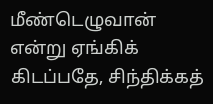மீண்டெழுவான் என்று ஏங்கிக் கிடப்பதே, சிந்திக்கத்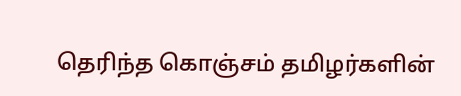தெரிந்த கொஞ்சம் தமிழர்களின்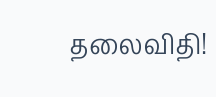தலைவிதி!